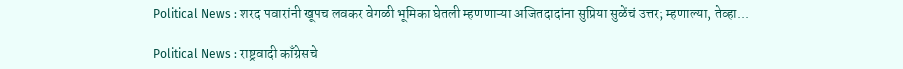Political News : शरद पवारांनी खूपच लवकर वेगळी भूमिका घेतली म्हणणाऱ्या अजितदादांना सुप्रिया सुळेंचं उत्तर; म्हणाल्या, तेव्हा...

Political News : राष्ट्रवादी काँग्रेसचे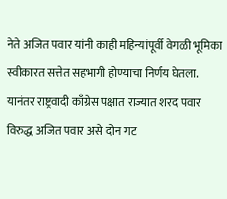नेते अजित पवार यांनी काही महिन्यांपूर्वी वेगळी भूमिका स्वीकारत सत्तेत सहभागी होण्याचा निर्णय घेतला. यानंतर राष्ट्रवादी काँग्रेस पक्षात राज्यात शरद पवार विरुद्ध अजित पवार असे दोन गट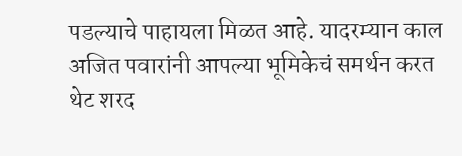पडल्याचे पाहायला मिळत आहे. यादरम्यान काल अजित पवारांनी आपल्या भूमिकेचं समर्थन करत थेट शरद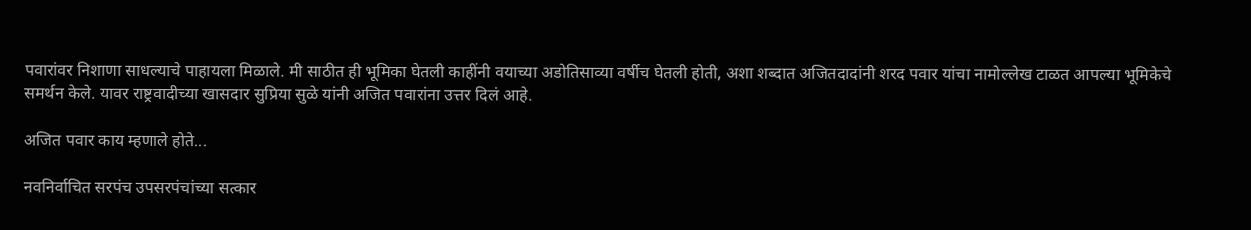पवारांवर निशाणा साधल्याचे पाहायला मिळाले. मी साठीत ही भूमिका घेतली काहींनी वयाच्या अडोतिसाव्या वर्षीच घेतली होती, अशा शब्दात अजितदादांनी शरद पवार यांचा नामोल्लेख टाळत आपल्या भूमिकेचे समर्थन केले. यावर राष्ट्रवादीच्या खासदार सुप्रिया सुळे यांनी अजित पवारांना उत्तर दिलं आहे.

अजित पवार काय म्हणाले होते...

नवनिर्वाचित सरपंच उपसरपंचांच्या सत्कार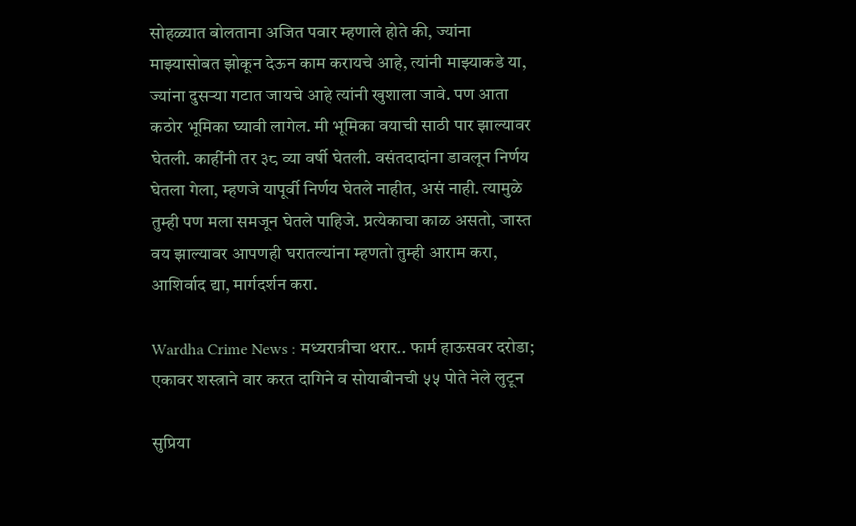सोहळ्यात बोलताना अजित पवार म्हणाले होते की, ज्यांना माझ्यासोबत झोकून देऊन काम करायचे आहे, त्यांनी माझ्याकडे या, ज्यांना दुसऱ्या गटात जायचे आहे त्यांनी खुशाला जावे. पण आता कठोर भूमिका घ्यावी लागेल. मी भूमिका वयाची साठी पार झाल्यावर घेतली. काहींनी तर ३८ व्या वर्षी घेतली. वसंतदादांना डावलून निर्णय घेतला गेला, म्हणजे यापूर्वी निर्णय घेतले नाहीत, असं नाही. त्यामुळे तुम्ही पण मला समजून घेतले पाहिजे. प्रत्येकाचा काळ असतो, जास्त वय झाल्यावर आपणही घरातल्यांना म्हणतो तुम्ही आराम करा, आशिर्वाद द्या, मार्गदर्शन करा.

Wardha Crime News : मध्यरात्रीचा थरार.. फार्म हाऊसवर दरोडा; एकावर शस्त्राने वार करत दागिने व सोयाबीनची ५५ पोते नेले लुटून

सुप्रिया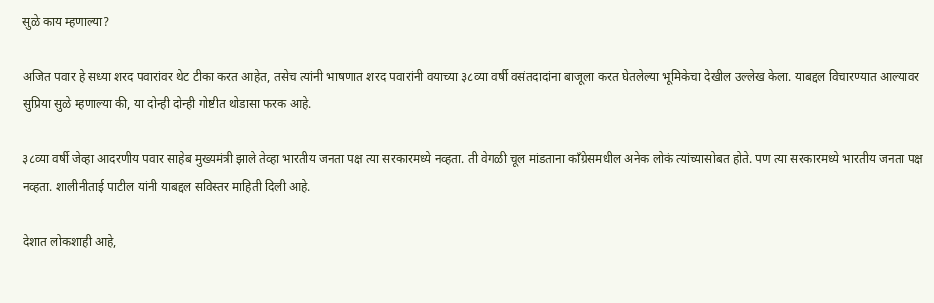सुळे काय म्हणाल्या?

अजित पवार हे सध्या शरद पवारांवर थेट टीका करत आहेत, तसेच त्यांनी भाषणात शरद पवारांनी वयाच्या ३८व्या वर्षी वसंतदादांना बाजूला करत घेतलेल्या भूमिकेचा देखील उल्लेख केला. याबद्दल विचारण्यात आल्यावर सुप्रिया सुळे म्हणाल्या की, या दोन्ही दोन्ही गोष्टीत थोडासा फरक आहे.

३८व्या वर्षी जेव्हा आदरणीय पवार साहेब मुख्यमंत्री झाले तेव्हा भारतीय जनता पक्ष त्या सरकारमध्ये नव्हता. ती वेगळी चूल मांडताना काँग्रेसमधील अनेक लोकं त्यांच्यासोबत होते. पण त्या सरकारमध्ये भारतीय जनता पक्ष नव्हता. शालीनीताई पाटील यांनी याबद्दल सविस्तर माहिती दिली आहे.

देशात लोकशाही आहे,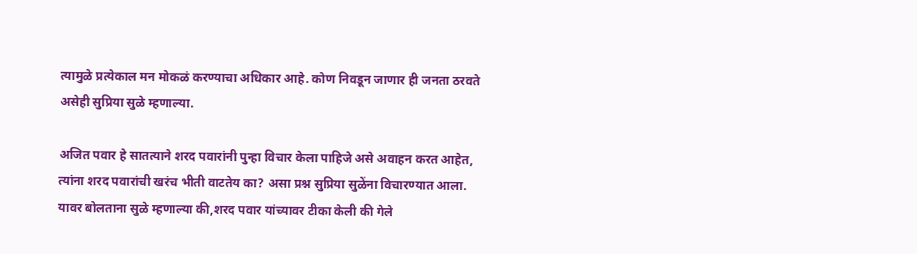त्यामुळे प्रत्येकाल मन मोकळं करण्याचा अधिकार आहे. कोण निवडून जाणार ही जनता ठरवते असेही सुप्रिया सुळे म्हणाल्या.

अजित पवार हे सातत्याने शरद पवारांनी पुन्हा विचार केला पाहिजे असे अवाहन करत आहेत, त्यांना शरद पवारांची खरंच भीती वाटतेय का? असा प्रश्न सुप्रिया सुळेंना विचारण्यात आला. यावर बोलताना सुळे म्हणाल्या की,शरद पवार यांच्यावर टीका केली की गेले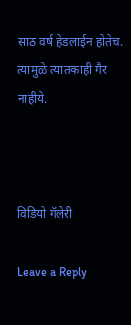साठ वर्ष हेडलाईन होतेच. त्यामुळे त्यातकाही गैर नाहीये.



विडियो गॅलेरी

Leave a Reply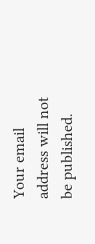Your email address will not be published.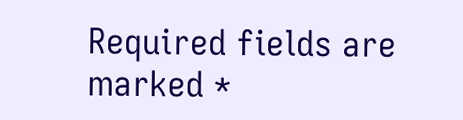Required fields are marked *